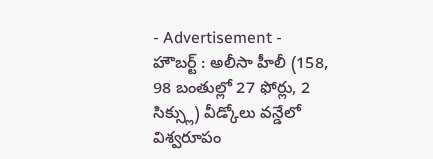- Advertisement -
హౌబర్ట్ : అలీసా హీలీ (158, 98 బంతుల్లో 27 ఫోర్లు, 2 సిక్స్లు) వీడ్కోలు వన్డేలో విశ్వరూపం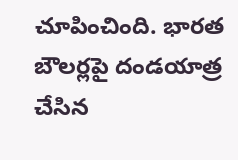చూపించింది. భారత బౌలర్లపై దండయాత్ర చేసిన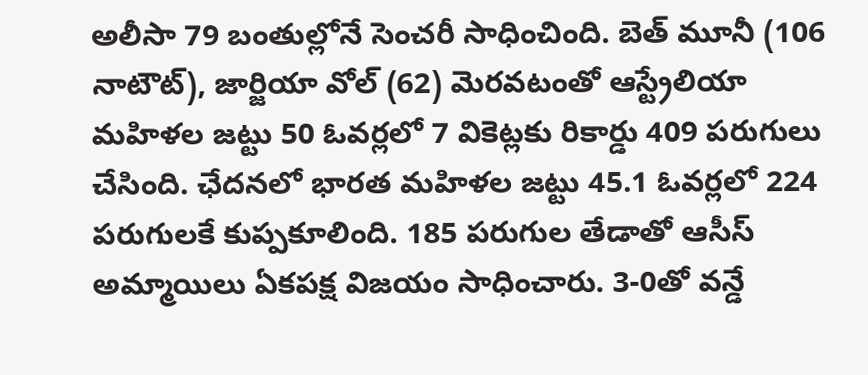అలీసా 79 బంతుల్లోనే సెంచరీ సాధించింది. బెత్ మూనీ (106 నాటౌట్), జార్జియా వోల్ (62) మెరవటంతో ఆస్ట్రేలియా మహిళల జట్టు 50 ఓవర్లలో 7 వికెట్లకు రికార్డు 409 పరుగులు చేసింది. ఛేదనలో భారత మహిళల జట్టు 45.1 ఓవర్లలో 224 పరుగులకే కుప్పకూలింది. 185 పరుగుల తేడాతో ఆసీస్ అమ్మాయిలు ఏకపక్ష విజయం సాధించారు. 3-0తో వన్డే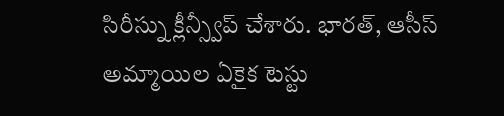సిరీస్ను క్లీన్స్వీప్ చేశారు. భారత్, ఆసీస్ అమ్మాయిల ఏకైక టెస్టు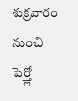శుక్రవారం నుంచి పెర్త్లో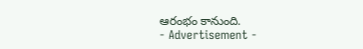ఆరంభం కానుంది.
- Advertisement -